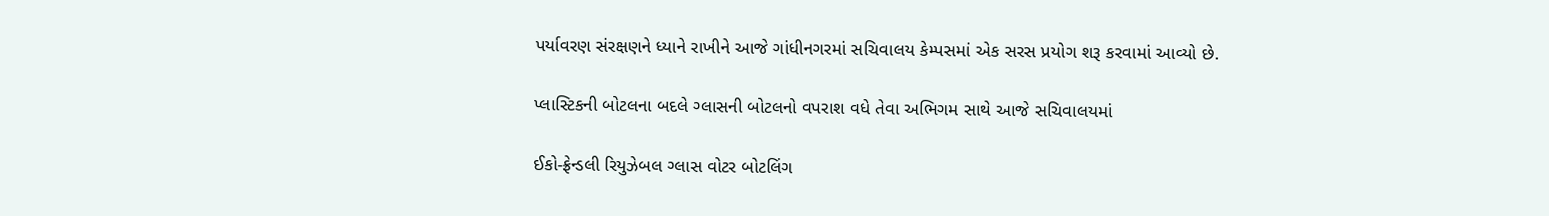પર્યાવરણ સંરક્ષણને ધ્યાને રાખીને આજે ગાંધીનગરમાં સચિવાલય કેમ્પસમાં એક સરસ પ્રયોગ શરૂ કરવામાં આવ્યો છે.

પ્લાસ્ટિકની બોટલના બદલે ગ્લાસની બોટલનો વપરાશ વધે તેવા અભિગમ સાથે આજે સચિવાલયમાં

ઈકો-ફ્રેન્ડલી રિયુઝેબલ ગ્લાસ વોટર બોટલિંગ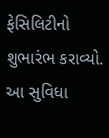ફેસિલિટીનો શુભારંભ કરાવ્યો. આ સુવિધા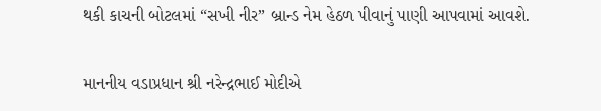થકી કાચની બોટલમાં “સખી નીર” બ્રાન્ડ નેમ હેઠળ પીવાનું પાણી આપવામાં આવશે.

માનનીય વડાપ્રધાન શ્રી નરેન્દ્રભાઈ મોદીએ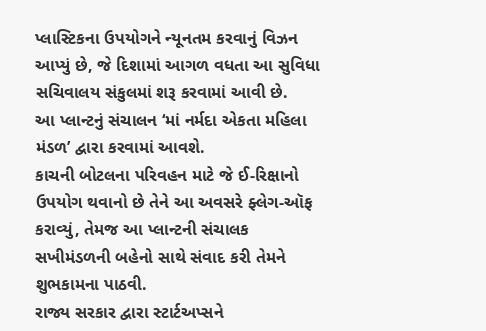પ્લાસ્ટિકના ઉપયોગને ન્યૂનતમ કરવાનું વિઝન આપ્યું છે, જે દિશામાં આગળ વધતા આ સુવિધા સચિવાલય સંકુલમાં શરૂ કરવામાં આવી છે.
આ પ્લાન્ટનું સંચાલન ‘માં નર્મદા એકતા મહિલા મંડળ’ દ્વારા કરવામાં આવશે.
કાચની બોટલના પરિવહન માટે જે ઈ-રિક્ષાનો ઉપયોગ થવાનો છે તેને આ અવસરે ફ્લેગ-ઑફ કરાવ્યું, તેમજ આ પ્લાન્ટની સંચાલક સખીમંડળની બહેનો સાથે સંવાદ કરી તેમને શુભકામના પાઠવી.
રાજ્ય સરકાર દ્વારા સ્ટાર્ટઅપ્સને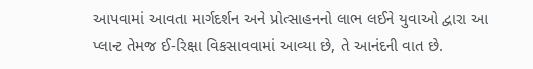આપવામાં આવતા માર્ગદર્શન અને પ્રોત્સાહનનો લાભ લઈને યુવાઓ દ્વારા આ પ્લાન્ટ તેમજ ઈ-રિક્ષા વિકસાવવામાં આવ્યા છે, તે આનંદની વાત છે.